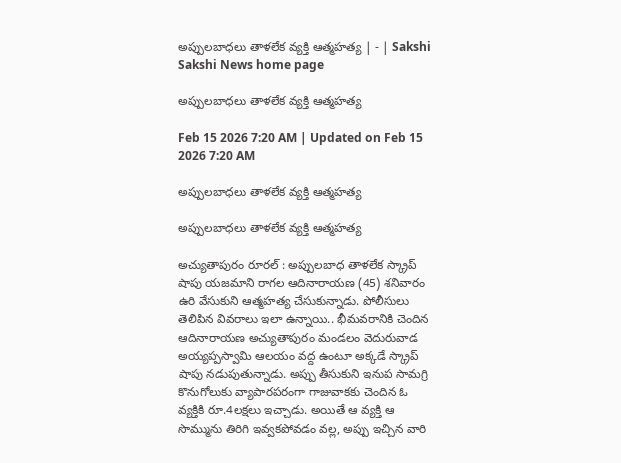అప్పులబాధలు తాళలేక వ్యక్తి ఆత్మహత్య | - | Sakshi
Sakshi News home page

అప్పులబాధలు తాళలేక వ్యక్తి ఆత్మహత్య

Feb 15 2026 7:20 AM | Updated on Feb 15 2026 7:20 AM

అప్పులబాధలు తాళలేక వ్యక్తి ఆత్మహత్య

అప్పులబాధలు తాళలేక వ్యక్తి ఆత్మహత్య

అచ్యుతాపురం రూరల్‌ : అప్పులబాధ తాళలేక స్క్రాప్‌ షాపు యజమాని రాగల ఆదినారాయణ (45) శనివారం ఉరి వేసుకుని ఆత్మహత్య చేసుకున్నాడు. పోలీసులు తెలిపిన వివరాలు ఇలా ఉన్నాయి.. భీమవరానికి చెందిన ఆదినారాయణ అచ్యుతాపురం మండలం వెదురువాడ అయ్యప్పస్వామి ఆలయం వద్ద ఉంటూ అక్కడే స్క్రాప్‌ షాపు నడుపుతున్నాడు. అప్పు తీసుకుని ఇనుప సామగ్రి కొనుగోలుకు వ్యాపారపరంగా గాజువాకకు చెందిన ఓ వ్యక్తికి రూ.4లక్షలు ఇచ్చాడు. అయితే ఆ వ్యక్తి ఆ సొమ్మును తిరిగి ఇవ్వకపోవడం వల్ల, అప్పు ఇచ్చిన వారి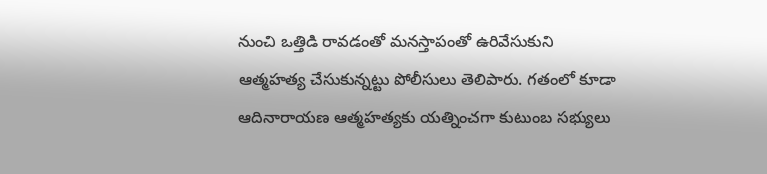నుంచి ఒత్తిడి రావడంతో మనస్తాపంతో ఉరివేసుకుని ఆత్మహత్య చేసుకున్నట్టు పోలీసులు తెలిపారు. గతంలో కూడా ఆదినారాయణ ఆత్మహత్యకు యత్నించగా కుటుంబ సభ్యులు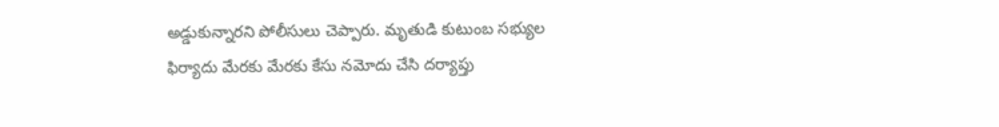అడ్డుకున్నారని పోలీసులు చెప్పారు. మృతుడి కుటుంబ సభ్యుల ఫిర్యాదు మేరకు మేరకు కేసు నమోదు చేసి దర్యాప్తు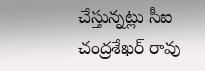చేస్తున్నట్లు సీఐ చంద్రశేఖర్‌ రావు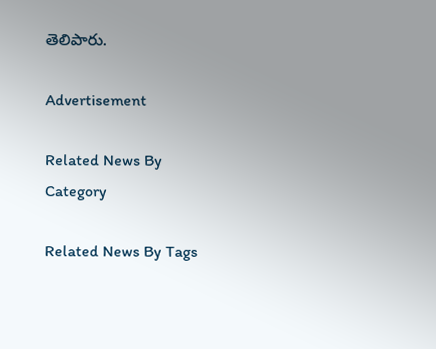తెలిపారు.

Advertisement

Related News By Category

Related News By Tags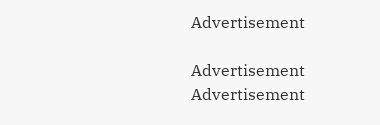Advertisement

Advertisement
Advertisement